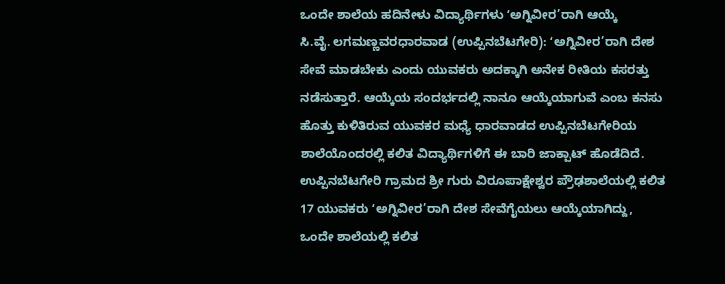ಒಂದೇ ಶಾಲೆಯ ಹದಿನೇಳು ವಿದ್ಯಾರ್ಥಿಗಳು ʻಅಗ್ನಿವೀರ’ರಾಗಿ ಆಯ್ಕೆ
ಸಿ.ವೈ. ಲಗಮಣ್ಣವರಧಾರವಾಡ (ಉಪ್ಪಿನಬೆಟಗೇರಿ): ʻಅಗ್ನಿವೀರ’ರಾಗಿ ದೇಶ ಸೇವೆ ಮಾಡಬೇಕು ಎಂದು ಯುವಕರು ಅದಕ್ಕಾಗಿ ಅನೇಕ ರೀತಿಯ ಕಸರತ್ತು ನಡೆಸುತ್ತಾರೆ. ಆಯ್ಕೆಯ ಸಂದರ್ಭದಲ್ಲಿ ನಾನೂ ಆಯ್ಕೆಯಾಗುವೆ ಎಂಬ ಕನಸು ಹೊತ್ತು ಕುಳಿತಿರುವ ಯುವಕರ ಮಧ್ಯೆ ಧಾರವಾಡದ ಉಪ್ಪಿನಬೆಟಗೇರಿಯ ಶಾಲೆಯೊಂದರಲ್ಲಿ ಕಲಿತ ವಿದ್ಯಾರ್ಥಿಗಳಿಗೆ ಈ ಬಾರಿ ಜಾಕ್ಪಾಟ್ ಹೊಡೆದಿದೆ. ಉಪ್ಪಿನಬೆಟಗೇರಿ ಗ್ರಾಮದ ಶ್ರೀ ಗುರು ವಿರೂಪಾಕ್ಷೇಶ್ವರ ಪ್ರೌಢಶಾಲೆಯಲ್ಲಿ ಕಲಿತ 17 ಯುವಕರು ʻಅಗ್ನಿವೀರ’ರಾಗಿ ದೇಶ ಸೇವೆಗೈಯಲು ಆಯ್ಕೆಯಾಗಿದ್ದು, ಒಂದೇ ಶಾಲೆಯಲ್ಲಿ ಕಲಿತ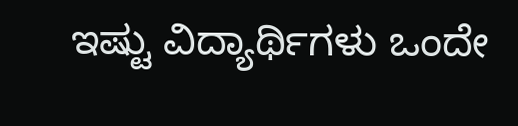ಇಷ್ಟು ವಿದ್ಯಾರ್ಥಿಗಳು ಒಂದೇ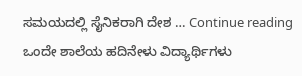ಸಮಯದಲ್ಲಿ ಸೈನಿಕರಾಗಿ ದೇಶ … Continue reading ಒಂದೇ ಶಾಲೆಯ ಹದಿನೇಳು ವಿದ್ಯಾರ್ಥಿಗಳು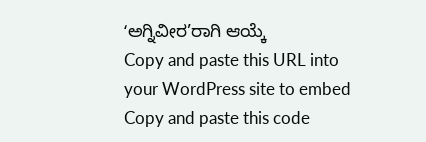ʻಅಗ್ನಿವೀರ’ರಾಗಿ ಆಯ್ಕೆ
Copy and paste this URL into your WordPress site to embed
Copy and paste this code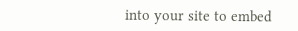into your site to embed